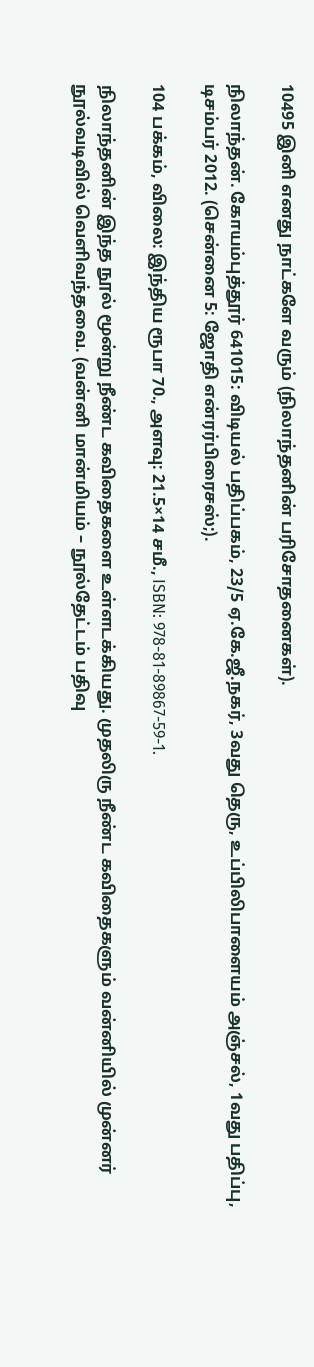10495 இனி எனது நாட்களே வரும் (நிலாந்தனின் பரிசோதனைகள்).

நிலாந்தன். கோயம்புத்தூர் 641015: விடியல் பதிப்பகம், 23/5 ஏ.கே.ஜீ.நகர், 3வது தெரு, உப்பிலிபாளையம் அஞ்சல், 1வது பதிப்பு, டிசம்பர் 2012. (சென்னை 5: ஜோதி என்ரர்பிரைசஸ்;).

104 பக்கம், விலை: இந்திய ரூபா 70., அளவு: 21.5×14 சமீ., ISBN: 978-81-89867-59-1.

நிலாந்தனின் இந்த நூல் மூன்று நீண்ட கவிதைகளை உள்ளடக்கியது. முதலிரு நீண்ட கவிதைகளும் வன்னியில் முன்னர் நூல்வடிவில் வெளிவந்தவை. (வன்னி மான்மியம் – நூல்தேட்டம் பதிவு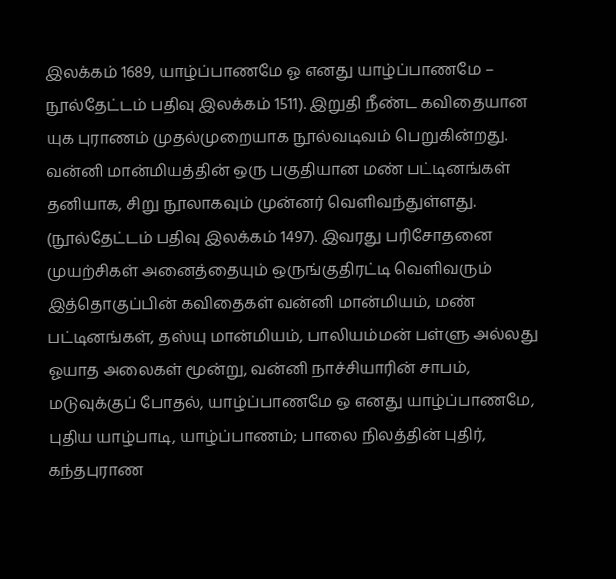இலக்கம் 1689, யாழ்ப்பாணமே ஓ எனது யாழ்ப்பாணமே – நூல்தேட்டம் பதிவு இலக்கம் 1511). இறுதி நீண்ட கவிதையான யுக புராணம் முதல்முறையாக நூல்வடிவம் பெறுகின்றது. வன்னி மான்மியத்தின் ஒரு பகுதியான மண் பட்டினங்கள் தனியாக, சிறு நூலாகவும் முன்னர் வெளிவந்துள்ளது. (நூல்தேட்டம் பதிவு இலக்கம் 1497). இவரது பரிசோதனை முயற்சிகள் அனைத்தையும் ஒருங்குதிரட்டி வெளிவரும் இத்தொகுப்பின் கவிதைகள் வன்னி மான்மியம், மண் பட்டினங்கள், தஸ்யு மான்மியம், பாலியம்மன் பள்ளு அல்லது ஓயாத அலைகள் மூன்று, வன்னி நாச்சியாரின் சாபம், மடுவுக்குப் போதல், யாழ்ப்பாணமே ஒ எனது யாழ்ப்பாணமே, புதிய யாழ்பாடி, யாழ்ப்பாணம்; பாலை நிலத்தின் புதிர், கந்தபுராண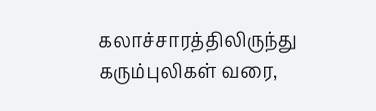கலாச்சாரத்திலிருந்து கரும்புலிகள் வரை,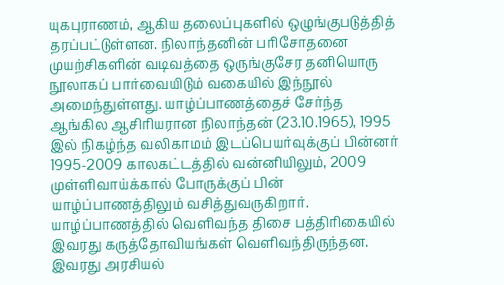யுகபுராணம், ஆகிய தலைப்புகளில் ஒழுங்குபடுத்தித் தரப்பட்டுள்ளன. நிலாந்தனின் பரிசோதனை முயற்சிகளின் வடிவத்தை ஒருங்குசேர தனியொரு நூலாகப் பார்வையிடும் வகையில் இந்நூல் அமைந்துள்ளது. யாழ்ப்பாணத்தைச் சேர்ந்த ஆங்கில ஆசிரியரான நிலாந்தன் (23.10.1965), 1995 இல் நிகழ்ந்த வலிகாமம் இடப்பெயர்வுக்குப் பின்னர் 1995-2009 காலகட்டத்தில் வன்னியிலும், 2009 முள்ளிவாய்க்கால் போருக்குப் பின் யாழ்ப்பாணத்திலும் வசித்துவருகிறார். யாழ்ப்பாணத்தில் வெளிவந்த திசை பத்திரிகையில் இவரது கருத்தோவியங்கள் வெளிவந்திருந்தன. இவரது அரசியல்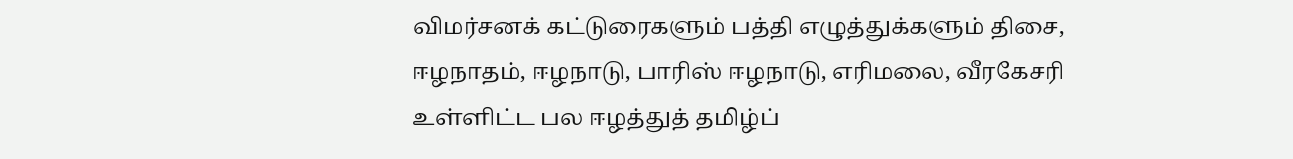விமர்சனக் கட்டுரைகளும் பத்தி எழுத்துக்களும் திசை, ஈழநாதம், ஈழநாடு, பாரிஸ் ஈழநாடு, எரிமலை, வீரகேசரி உள்ளிட்ட பல ஈழத்துத் தமிழ்ப்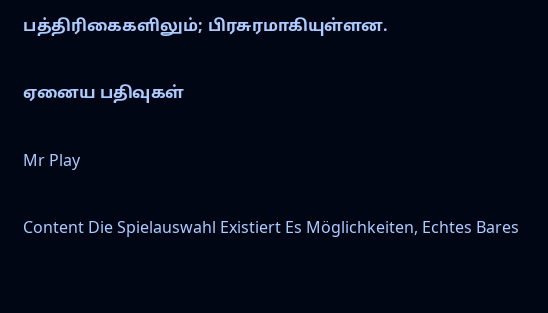பத்திரிகைகளிலும்; பிரசுரமாகியுள்ளன.

ஏனைய பதிவுகள்

Mr Play

Content Die Spielauswahl Existiert Es Möglichkeiten, Echtes Bares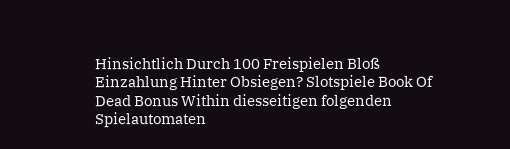Hinsichtlich Durch 100 Freispielen Bloß Einzahlung Hinter Obsiegen? Slotspiele Book Of Dead Bonus Within diesseitigen folgenden Spielautomaten